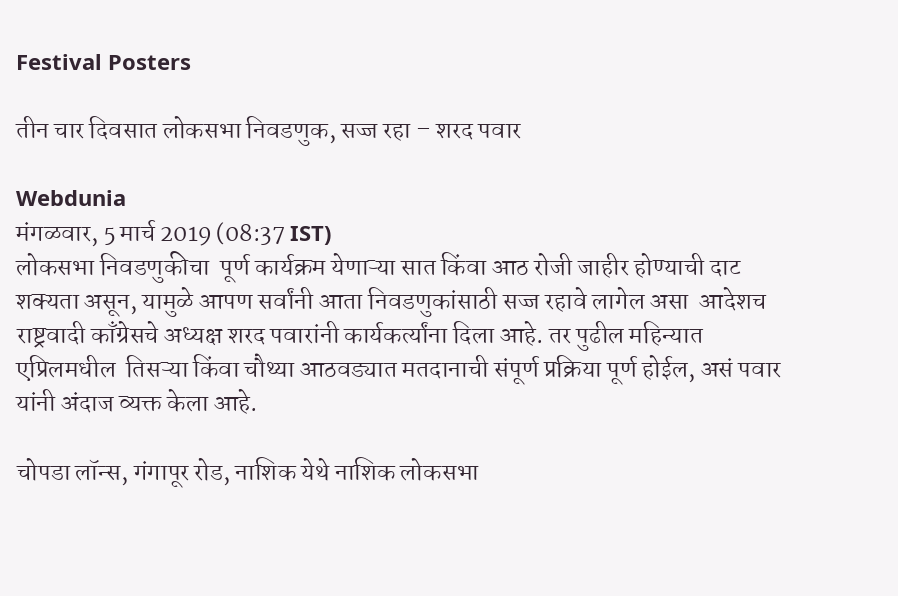Festival Posters

तीन चार दिवसात लोकसभा निवडणुक, सज्ज रहा – शरद पवार

Webdunia
मंगळवार, 5 मार्च 2019 (08:37 IST)
लोकसभा निवडणुकीचा  पूर्ण कार्यक्रम येणाऱ्या सात किंवा आठ रोजी जाहीर होण्याची दाट शक्यता असून, यामुळे आपण सर्वांनी आता निवडणुकांसाठी सज्ज रहावे लागेल असा  आदेशच  राष्ट्रवादी काँग्रेसचे अध्यक्ष शरद पवारांनी कार्यकर्त्यांना दिला आहे. तर पुढील महिन्यात एप्रिलमधील  तिसऱ्या किंवा चौथ्या आठवड्यात मतदानाची संपूर्ण प्रक्रिया पूर्ण होईल, असं पवार यांनी अंदाज व्यक्त केला आहे.

चोपडा लॉन्स, गंगापूर रोड, नाशिक येथे नाशिक लोकसभा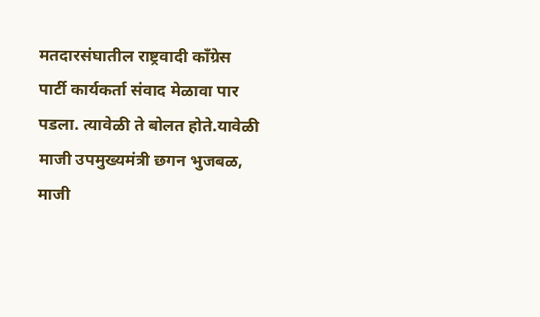मतदारसंघातील राष्ट्रवादी कॉंग्रेस पार्टी कार्यकर्ता संवाद मेळावा पार पडला. त्यावेळी ते बोलत होते.यावेळी माजी उपमुख्यमंत्री छगन भुजबळ, माजी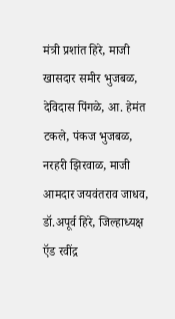मंत्री प्रशांत हिरे, माजी खासदार समीर भुजबळ, देविदास पिंगळे, आ. हेमंत टकले, पंकज भुजबळ, नरहरी झिरवाळ, माजी आमदार जयवंतराव जाधव, डॉ.अपूर्व हिरे, जिल्हाध्यक्ष ऍड रवींद्र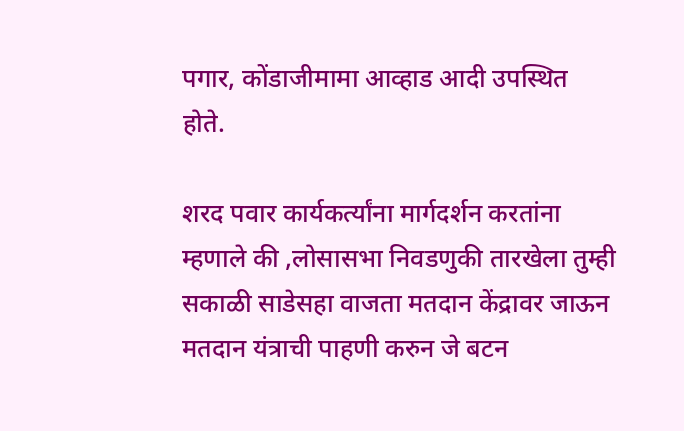पगार, कोंडाजीमामा आव्हाड आदी उपस्थित होते.

शरद पवार कार्यकर्त्यांना मार्गदर्शन करतांना म्हणाले की ,लोसासभा निवडणुकी तारखेला तुम्ही सकाळी साडेसहा वाजता मतदान केंद्रावर जाऊन मतदान यंत्राची पाहणी करुन जे बटन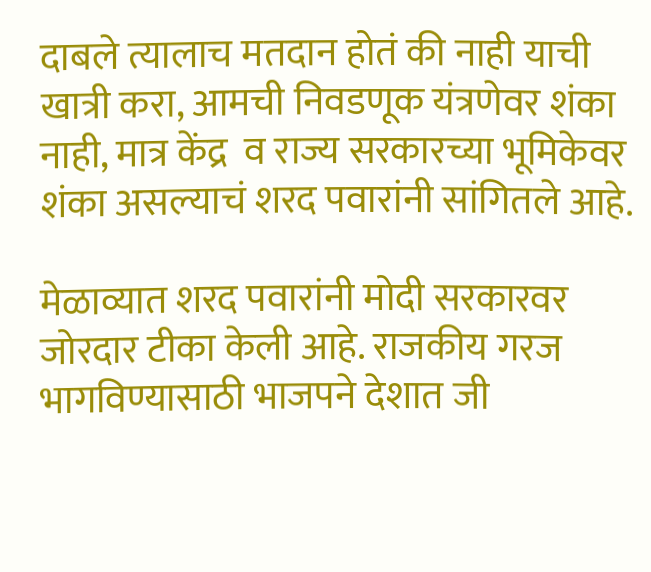दाबले त्यालाच मतदान होतं की नाही याची खात्री करा, आमची निवडणूक यंत्रणेवर शंका नाही, मात्र केंद्र  व राज्य सरकारच्या भूमिकेवर शंका असल्याचं शरद पवारांनी सांगितले आहे.

मेळाव्यात शरद पवारांनी मोदी सरकारवर जोरदार टीका केली आहे. राजकीय गरज भागविण्यासाठी भाजपने देशात जी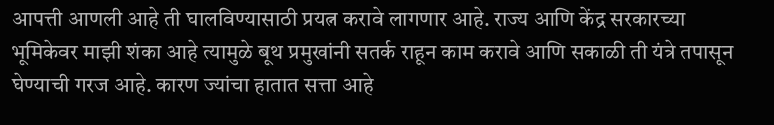आपत्ती आणली आहे ती घालविण्यासाठी प्रयत्न करावे लागणार आहे. राज्य आणि केंद्र सरकारच्या भूमिकेवर माझी शंका आहे त्यामुळे बूथ प्रमुखांनी सतर्क राहून काम करावे आणि सकाळी ती यंत्रे तपासून घेण्याची गरज आहे. कारण ज्यांचा हातात सत्ता आहे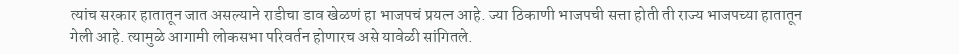त्यांच सरकार हातातून जात असल्याने राडीचा डाव खेळणं हा भाजपचं प्रयत्न आहे. ज्या ठिकाणी भाजपची सत्ता होती ती राज्य भाजपच्या हातातून गेली आहे. त्यामुळे आगामी लोकसभा परिवर्तन होणारच असे यावेळी सांगितले.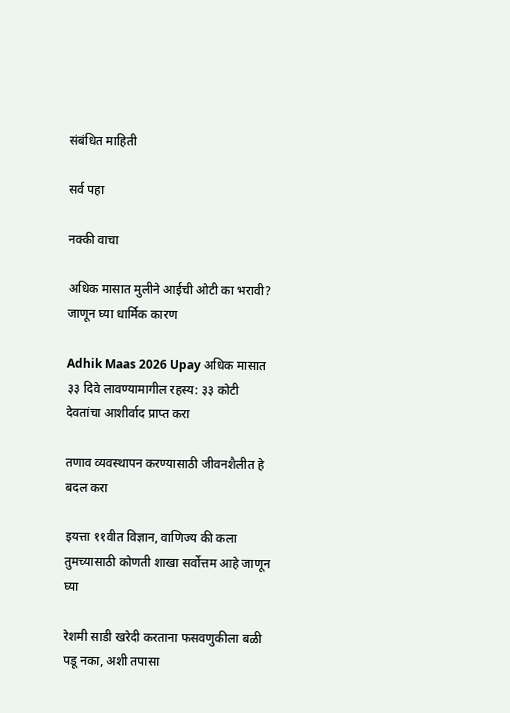संबंधित माहिती

सर्व पहा

नक्की वाचा

अधिक मासात मुलीने आईची ओटी का भरावी? जाणून घ्या धार्मिक कारण

Adhik Maas 2026 Upay अधिक मासात ३३ दिवे लावण्यामागील रहस्य: ३३ कोटी देवतांचा आशीर्वाद प्राप्त करा

तणाव व्यवस्थापन करण्यासाठी जीवनशैलीत हे बदल करा

इयत्ता ११वीत विज्ञान, वाणिज्य की कला तुमच्यासाठी कोणती शाखा सर्वोत्तम आहे जाणून घ्या

रेशमी साडी खरेदी करताना फसवणुकीला बळी पडू नका, अशी तपासा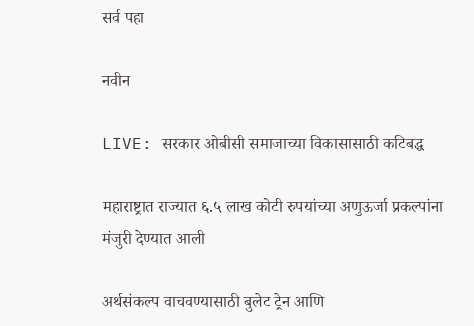सर्व पहा

नवीन

LIVE: सरकार ओबीसी समाजाच्या विकासासाठी कटिबद्ध

महाराष्ट्रात राज्यात ६.५ लाख कोटी रुपयांच्या अणुऊर्जा प्रकल्पांना मंजुरी देण्यात आली

अर्थसंकल्प वाचवण्यासाठी बुलेट ट्रेन आणि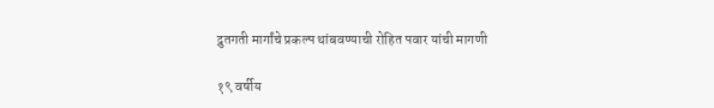द्रुतगती मार्गांचे प्रकल्प थांबवण्याची रोहित पवार यांची मागणी

१९ वर्षीय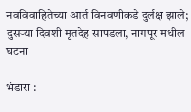नवविवाहितेच्या आर्त विनवणीकडे दुर्लक्ष झाले; दुसऱ्या दिवशी मृतदेह सापडला, नागपूर मधील घटना

भंडारा :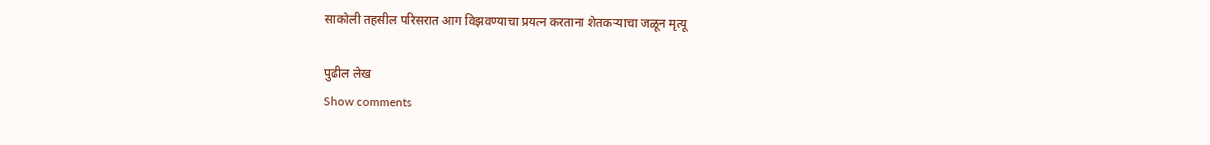साकोली तहसील परिसरात आग विझवण्याचा प्रयत्न करताना शेतकऱ्याचा जळून मृत्यू

पुढील लेख
Show comments